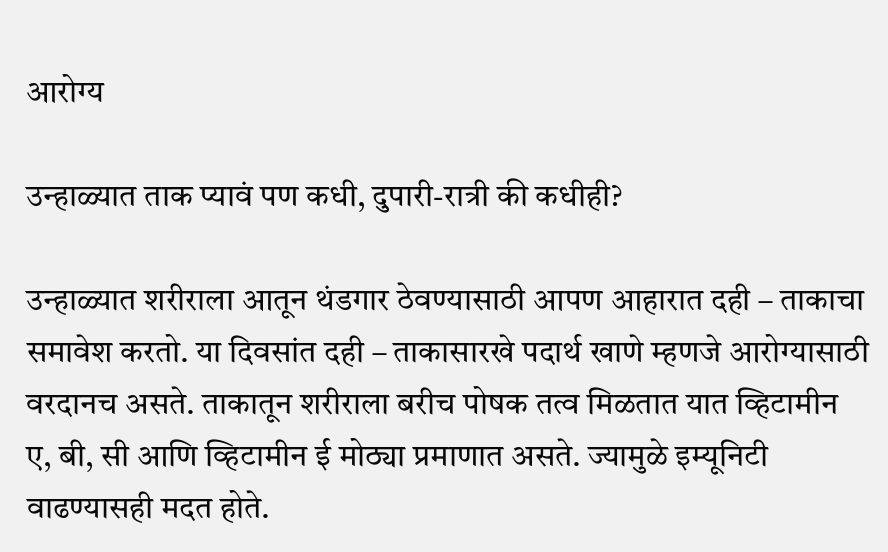आरोग्य

उन्हाळ्यात ताक प्यावं पण कधी, दुपारी-रात्री की कधीही?

उन्हाळ्यात शरीराला आतून थंडगार ठेवण्यासाठी आपण आहारात दही – ताकाचा समावेश करतो. या दिवसांत दही – ताकासारखे पदार्थ खाणे म्हणजे आरोग्यासाठी वरदानच असते. ताकातून शरीराला बरीच पोषक तत्व मिळतात यात व्हिटामीन ए, बी, सी आणि व्हिटामीन ई मोठ्या प्रमाणात असते. ज्यामुळे इम्यूनिटी वाढण्यासही मदत होते.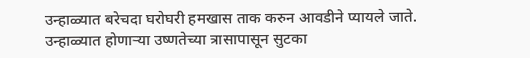उन्हाळ्यात बरेचदा घरोघरी हमखास ताक करुन आवडीने प्यायले जाते. उन्हाळ्यात होणाऱ्या उष्णतेच्या त्रासापासून सुटका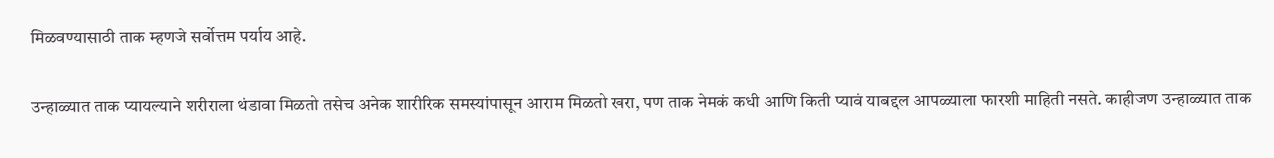मिळवण्यासाठी ताक म्हणजे सर्वोत्तम पर्याय आहे.

उन्हाळ्यात ताक प्यायल्याने शरीराला थंडावा मिळतो तसेच अनेक शारीरिक समस्यांपासून आराम मिळतो खरा, पण ताक नेमकं कधी आणि किती प्यावं याबद्दल आपळ्याला फारशी माहिती नसते. काहीजण उन्हाळ्यात ताक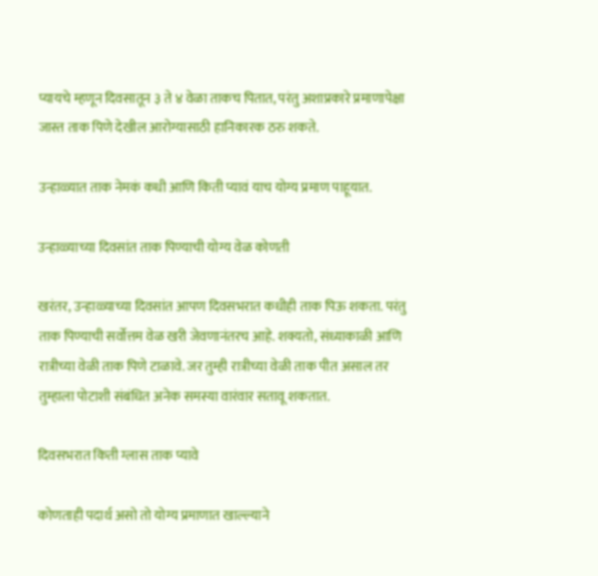प्यायचे म्हणून दिवसातून ३ ते ४ वेळा ताकच पितात, परंतु अशाप्रकारे प्रमाणापेक्षा जास्त ताक पिणे देखील आरोग्यासाठी हानिकारक ठरु शकते.

उन्हाळ्यात ताक नेमकं कधी आणि किती प्यावं याच योग्य प्रमाण पाहूयात.

उन्हाळ्याच्या दिवसांत ताक पिण्याची योग्य वेळ कोणती

खरंतर, उन्हाळ्याच्या दिवसांत आपण दिवसभरात कधीही ताक पिऊ शकता. परंतु ताक पिण्याची सर्वोत्तम वेळ खरी जेवणानंतरच आहे. शक्यतो, संध्याकाळी आणि रात्रीच्या वेळी ताक पिणे टाळावे. जर तुम्ही रात्रीच्या वेळी ताक पीत असाल तर तुम्हाला पोटाशी संबंधित अनेक समस्या वारंवार सतावू शकतात.

दिवसभरात किती ग्लास ताक प्यावे

कोणताही पदार्थ असो तो योग्य प्रमाणात खाल्ल्याने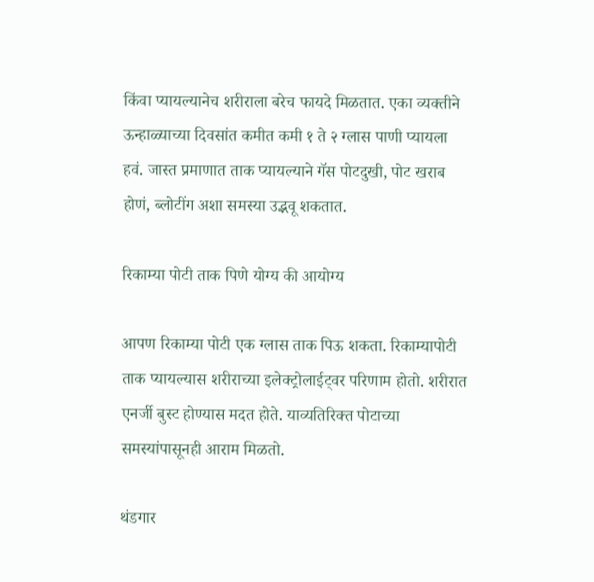किंवा प्यायल्यानेच शरीराला बरेच फायदे मिळतात. एका व्यक्तीने ऊन्हाळ्याच्या दिवसांत कमीत कमी १ ते २ ग्लास पाणी प्यायला हवं. जास्त प्रमाणात ताक प्यायल्याने गॅस पोटदुखी, पोट खराब होणं, ब्लोटींग अशा समस्या उद्भवू शकतात.

रिकाम्या पोटी ताक पिणे योग्य की आयोग्य

आपण रिकाम्या पोटी एक ग्लास ताक पिऊ शकता. रिकाम्यापोटी ताक प्यायल्यास शरीराच्या इलेक्ट्रोलाईट्वर परिणाम होतो. शरीरात एनर्जी बुस्ट होण्यास मदत होते. याव्यतिरिक्त पोटाच्या समस्यांपासूनही आराम मिळतो.

थंडगार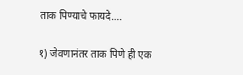ताक पिण्याचे फायदे….

१) जेवणानंतर ताक पिणे ही एक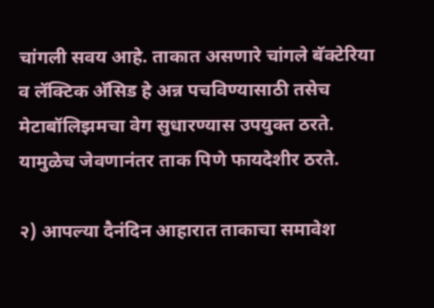चांगली सवय आहे. ताकात असणारे चांगले बॅक्टेरिया व लॅक्टिक अ‍ॅसिड हे अन्न पचविण्यासाठी तसेच मेटाबॉलिझमचा वेग सुधारण्यास उपयुक्त ठरते. यामुळेच जेवणानंतर ताक पिणे फायदेशीर ठरते.

२) आपल्या दैनंदिन आहारात ताकाचा समावेश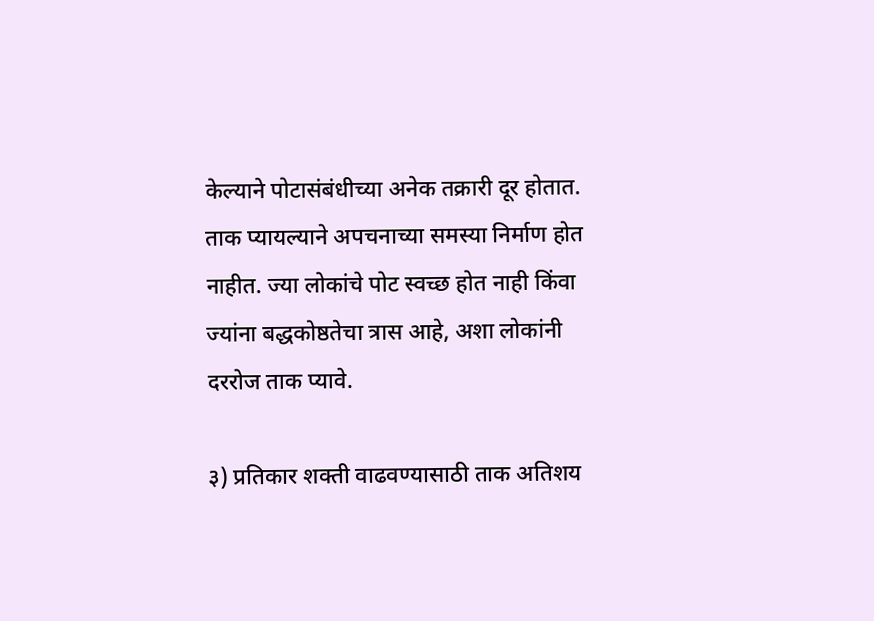केल्याने पोटासंबंधीच्या अनेक तक्रारी दूर होतात. ताक प्यायल्याने अपचनाच्या समस्या निर्माण होत नाहीत. ज्या लोकांचे पोट स्वच्छ होत नाही किंवा ज्यांना बद्धकोष्ठतेचा त्रास आहे, अशा लोकांनी दररोज ताक प्यावे.

३) प्रतिकार शक्ती वाढवण्यासाठी ताक अतिशय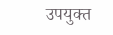उपयुक्त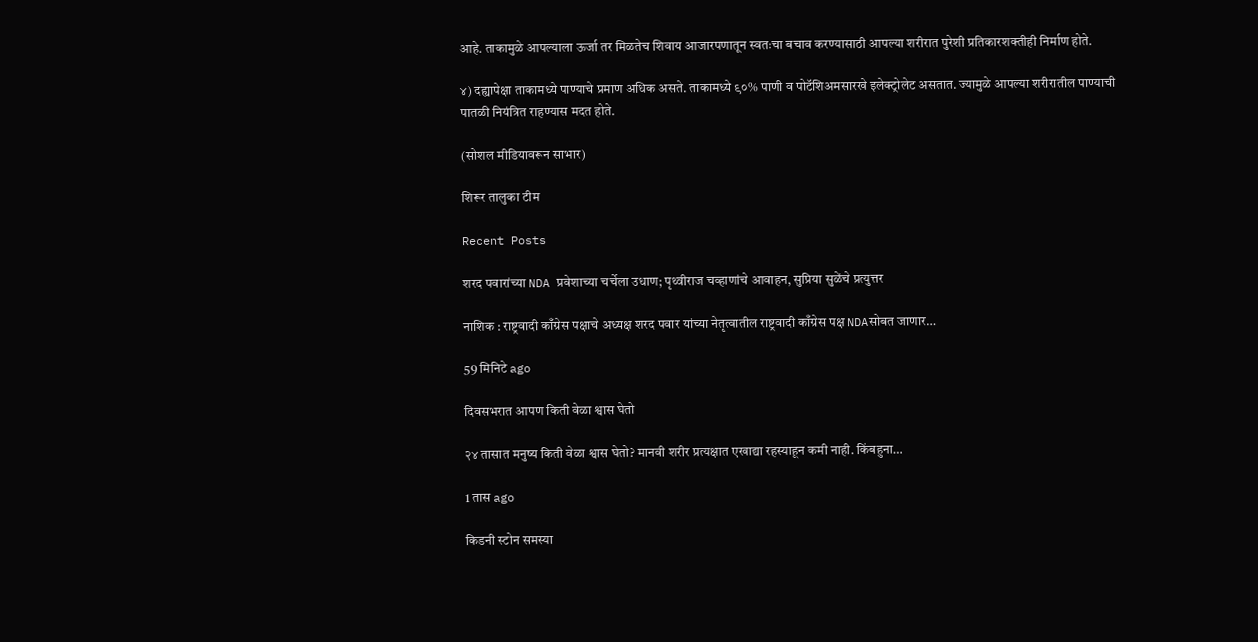आहे. ताकामुळे आपल्याला ऊर्जा तर मिळतेच शिवाय आजारपणातून स्वतःचा बचाव करण्यासाठी आपल्या शरीरात पुरेशी प्रतिकारशक्तीही निर्माण होते.

४) दह्यापेक्षा ताकामध्ये पाण्याचे प्रमाण अधिक असते. ताकामध्ये ९०% पाणी व पोटॅशिअमसारखे इलेक्ट्रोलेट असतात. ज्यामुळे आपल्या शरीरातील पाण्याची पातळी नियंत्रित राहण्यास मदत होते.

(सोशल मीडियावरून साभार)

शिरूर तालुका टीम

Recent Posts

शरद पवारांच्या NDA प्रवेशाच्या चर्चेला उधाण; पृथ्वीराज चव्हाणांचे आवाहन, सुप्रिया सुळेंचे प्रत्युत्तर

नाशिक : राष्ट्रवादी काँग्रेस पक्षाचे अध्यक्ष शरद पवार यांच्या नेतृत्वातील राष्ट्रवादी काँग्रेस पक्ष NDAसोबत जाणार…

59 मिनिटे ago

दिवसभरात आपण किती वेळा श्वास घेतो

२४ तासात मनुष्य किती वेळा श्वास घेतो? मानवी शरीर प्रत्यक्षात एखाद्या रहस्याहून कमी नाही. किंबहुना…

1 तास ago

किडनी स्टोन समस्या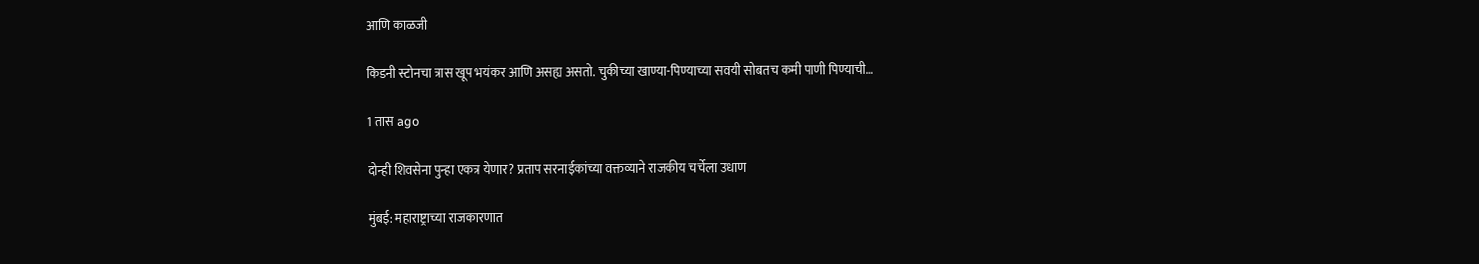आणि काळजी

किडनी स्टोनचा त्रास खूप भयंकर आणि असह्य असतो. चुकीच्या खाण्या-पिण्याच्या सवयी सोबतच कमी पाणी पिण्याची…

1 तास ago

दोन्ही शिवसेना पुन्हा एकत्र येणार? प्रताप सरनाईकांच्या वक्तव्याने राजकीय चर्चेला उधाण

मुंबई: महाराष्ट्राच्या राजकारणात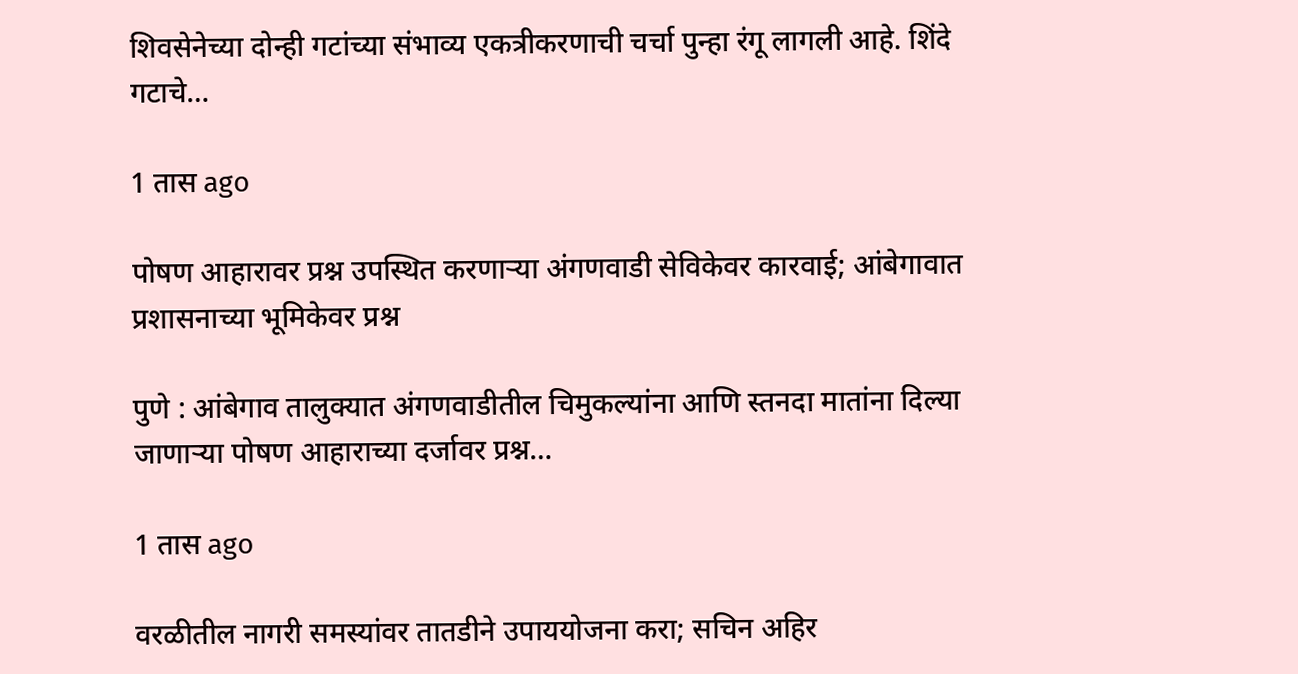शिवसेनेच्या दोन्ही गटांच्या संभाव्य एकत्रीकरणाची चर्चा पुन्हा रंगू लागली आहे. शिंदे गटाचे…

1 तास ago

पोषण आहारावर प्रश्न उपस्थित करणाऱ्या अंगणवाडी सेविकेवर कारवाई; आंबेगावात प्रशासनाच्या भूमिकेवर प्रश्न

पुणे : आंबेगाव तालुक्यात अंगणवाडीतील चिमुकल्यांना आणि स्तनदा मातांना दिल्या जाणाऱ्या पोषण आहाराच्या दर्जावर प्रश्न…

1 तास ago

वरळीतील नागरी समस्यांवर तातडीने उपाययोजना करा; सचिन अहिर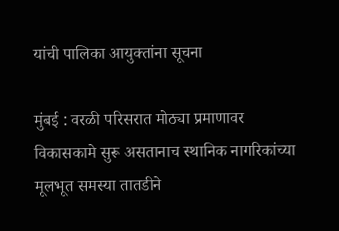यांची पालिका आयुक्तांना सूचना

मुंबई : वरळी परिसरात मोठ्या प्रमाणावर विकासकामे सुरू असतानाच स्थानिक नागरिकांच्या मूलभूत समस्या तातडीने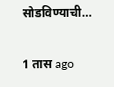सोडविण्याची…

1 तास ago